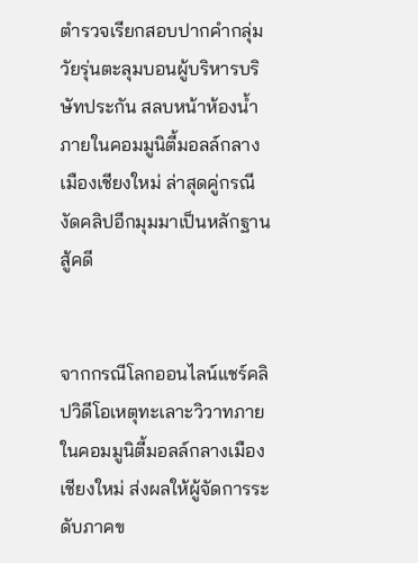ตำรวจเรียกสอบปากคำกลุ่มวัยรุ่นตะลุมบอนผู้บริหารบริษัทประกัน สลบหน้าห้องน้ำภายในคอมมูนิตี้มอลล์กลางเมืองเชียงใหม่ ล่าสุดคู่กรณีงัดคลิปอีกมุมมาเป็นหลักฐานสู้คดี


จากกรณีโลกออนไลน์แชร์คลิปวิดีโอเหตุทะเลาะวิวาทภายในคอมมูนิตี้มอลล์กลางเมืองเชียงใหม่ ส่งผลให้ผู้จัดการระดับภาคข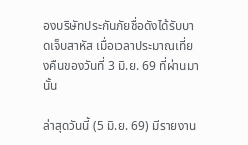องบริษัทประกันภัยชื่อดังได้รับบาดเจ็บสาหัส เมื่อเวลาประมาณเที่ยงคืนของวันที่ 3 มิ.ย. 69 ที่ผ่านมานั้น

ล่าสุดวันนี้ (5 มิ.ย. 69) มีรายงาน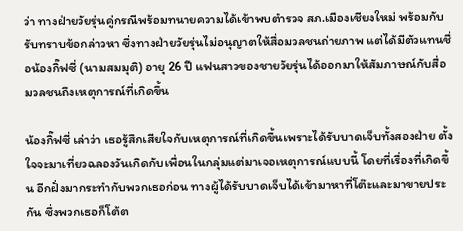ว่า ทางฝ่ายวัยรุ่นคู่กรณีพร้อมทนายความได้เข้าพบตำรวจ สภ.เมืองเชียงใหม่ พร้อมกับรับทราบข้อกล่าวหา ซึ่งทางฝ่ายวัยรุ่นไม่อนุญาตให้สื่อมวลชนถ่ายภาพ แต่ได้มีตัวแทนชื่อน้องกิ๊ฟซี่ (นามสมมุติ) อายุ 26 ปี แฟนสาวของชายวัยรุ่นได้ออกมาให้สัมภาษณ์กับสื่อมวลชนถึงเหตุการณ์ที่เกิดขึ้น

น้องกิ๊ฟซี่ เล่าว่า เธอรู้สึกเสียใจกับเหตุการณ์ที่เกิดขึ้นเพราะได้รับบาดเจ็บทั้งสองฝ่าย ตั้งใจจะมาเที่ยวฉลองวันเกิดกับเพื่อนในกลุ่มแต่มาเจอเหตุการณ์แบบนี้ โดยที่เรื่องที่เกิดขึ้น อีกฝั่งมากระทำกับพวกเธอก่อน ทางผู้ได้รับบาดเจ็บได้เข้ามาหาที่โต๊ะและมาขายประกัน ซึ่งพวกเธอก็โต้ต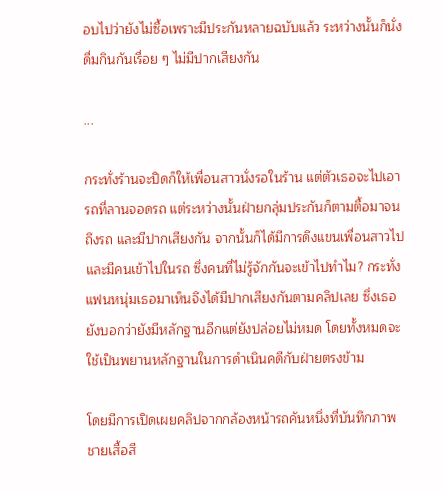อบไปว่ายังไม่ซื้อเพราะมีประกันหลายฉบับแล้ว ระหว่างนั้นก็นั่งดื่มกินกันเรื่อย ๆ ไม่มีปากเสียงกัน

...

กระทั่งร้านจะปิดก็ให้เพื่อนสาวนั่งรอในร้าน แต่ตัวเธอจะไปเอารถที่ลานจอดรถ แต่ระหว่างนั้นฝ่ายกลุ่มประกันก็ตามตื้อมาจนถึงรถ และมีปากเสียงกัน จากนั้นก็ได้มีการดึงแขนเพื่อนสาวไป และมีคนเข้าไปในรถ ซึ่งคนที่ไม่รู้จักกันจะเข้าไปทำไม? กระทั่งแฟนหนุ่มเธอมาเห็นจึงได้มีปากเสียงกันตามคลิปเลย ซึ่งเธอยังบอกว่ายังมีหลักฐานอีกแต่ยังปล่อยไม่หมด โดยทั้งหมดจะใช้เป็นพยานหลักฐานในการดำเนินคดีกับฝ่ายตรงข้าม

โดยมีการเปิดเผยคลิปจากกล้องหน้ารถคันหนึ่งที่บันทึกภาพชายเสื้อสี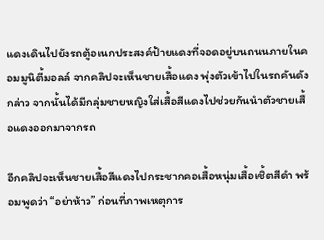แดงเดินไปยังรถตู้อเนกประสงค์ป้ายแดงที่จอดอยู่บนถนนภายในคอมมูนิตี้มอลล์ จากคลิปจะเห็นชายเสื้อแดง พุ่งตัวเข้าไปในรถคันดังกล่าว จากนั้นได้มีกลุ่มชายหญิงใส่เสื้อสีแดงไปช่วยกันนำตัวชายเสื้อแดงออกมาจากรถ

อีกคลิปจะเห็นชายเสื้อสีแดงไปกระชากคอเสื้อหนุ่มเสื้อเชิ้ตสีดำ พร้อมพูดว่า “อย่าห้าว” ก่อนที่ภาพเหตุการ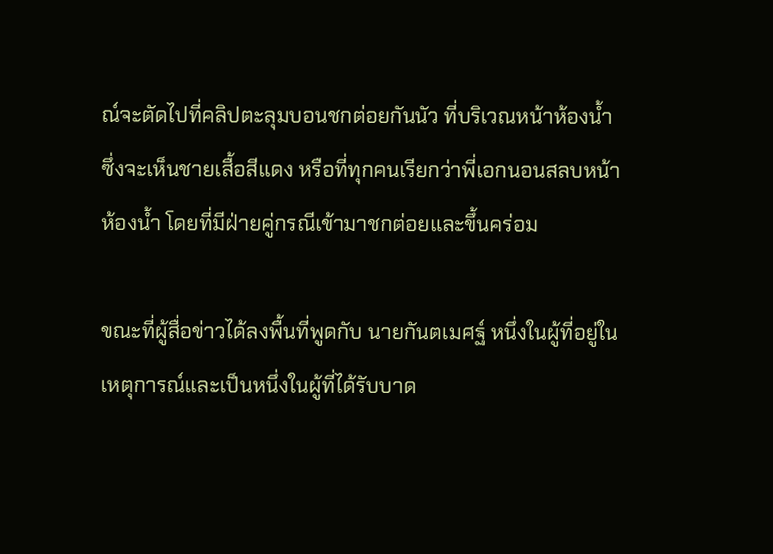ณ์จะตัดไปที่คลิปตะลุมบอนชกต่อยกันนัว ที่บริเวณหน้าห้องน้ำ ซึ่งจะเห็นชายเสื้อสีแดง หรือที่ทุกคนเรียกว่าพี่เอกนอนสลบหน้าห้องน้ำ โดยที่มีฝ่ายคู่กรณีเข้ามาชกต่อยและขึ้นคร่อม

ขณะที่ผู้สื่อข่าวได้ลงพื้นที่พูดกับ นายกันตเมศฐ์ หนึ่งในผู้ที่อยู่ในเหตุการณ์และเป็นหนึ่งในผู้ที่ได้รับบาด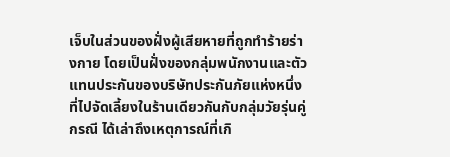เจ็บในส่วนของฝั่งผู้เสียหายที่ถูกทำร้ายร่างกาย โดยเป็นฝั่งของกลุ่มพนักงานและตัวแทนประกันของบริษัทประกันภัยแห่งหนึ่งที่ไปจัดเลี้ยงในร้านเดียวกันกับกลุ่มวัยรุ่นคู่กรณี ได้เล่าถึงเหตุการณ์ที่เกิ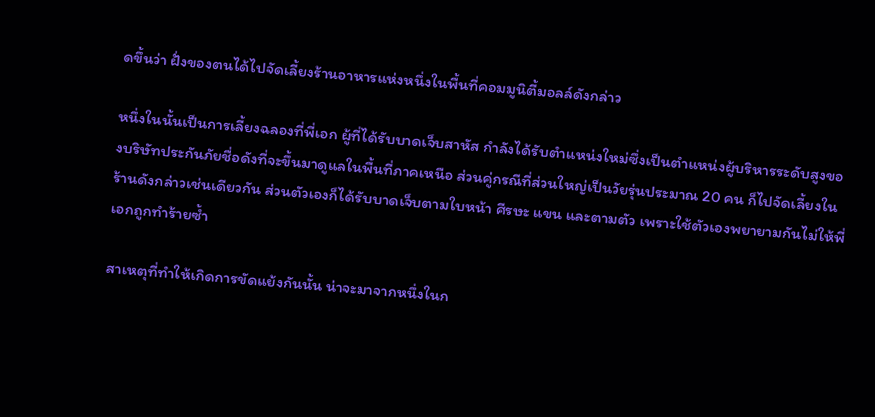ดขึ้นว่า ฝั่งของตนได้ไปจัดเลี้ยงร้านอาหารแห่งหนึ่งในพื้นที่คอมมูนิตี้มอลล์ดังกล่าว

หนึ่งในนั้นเป็นการเลี้ยงฉลองที่พี่เอก ผู้ที่ได้รับบาดเจ็บสาหัส กำลังได้รับตำแหน่งใหม่ซึ่งเป็นตำแหน่งผู้บริหารระดับสูงของบริษัทประกันภัยชื่อดังที่จะขึ้นมาดูแลในพื้นที่ภาคเหนือ ส่วนคู่กรณีที่ส่วนใหญ่เป็นวัยรุ่นประมาณ 20 คน ก็ไปจัดเลี้ยงในร้านดังกล่าวเช่นเดียวกัน ส่วนตัวเองก็ได้รับบาดเจ็บตามใบหน้า ศีรษะ แขน และตามตัว เพราะใช้ตัวเองพยายามกันไม่ให้พี่เอกถูกทำร้ายซ้ำ

สาเหตุที่ทำให้เกิดการขัดแย้งกันนั้น น่าจะมาจากหนึ่งในก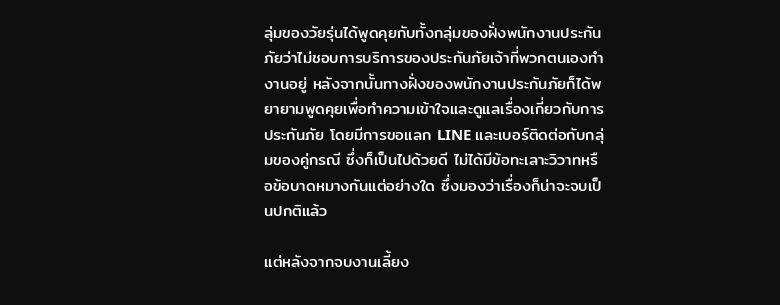ลุ่มของวัยรุ่นได้พูดคุยกับทั้งกลุ่มของฝั่งพนักงานประกันภัยว่าไม่ชอบการบริการของประกันภัยเจ้าที่พวกตนเองทำงานอยู่ หลังจากนั้นทางฝั่งของพนักงานประกันภัยก็ได้พยายามพูดคุยเพื่อทำความเข้าใจและดูแลเรื่องเกี่ยวกับการประกันภัย โดยมีการขอแลก LINE และเบอร์ติดต่อกับกลุ่มของคู่กรณี ซึ่งก็เป็นไปด้วยดี ไม่ได้มีข้อทะเลาะวิวาทหรือข้อบาดหมางกันแต่อย่างใด ซึ่งมองว่าเรื่องก็น่าจะจบเป็นปกติแล้ว

แต่หลังจากจบงานเลี้ยง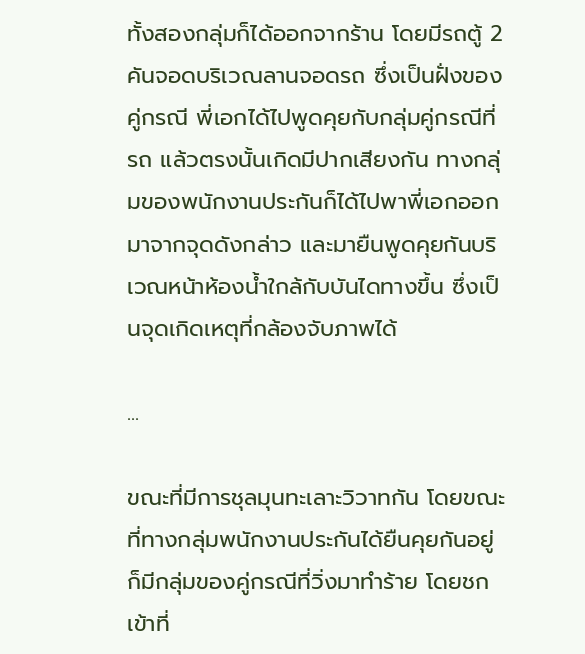ทั้งสองกลุ่มก็ได้ออกจากร้าน โดยมีรถตู้ 2 คันจอดบริเวณลานจอดรถ ซึ่งเป็นฝั่งของคู่กรณี พี่เอกได้ไปพูดคุยกับกลุ่มคู่กรณีที่รถ แล้วตรงนั้นเกิดมีปากเสียงกัน ทางกลุ่มของพนักงานประกันก็ได้ไปพาพี่เอกออกมาจากจุดดังกล่าว และมายืนพูดคุยกันบริเวณหน้าห้องน้ำใกล้กับบันไดทางขึ้น ซึ่งเป็นจุดเกิดเหตุที่กล้องจับภาพได้

...

ขณะที่มีการชุลมุนทะเลาะวิวาทกัน โดยขณะที่ทางกลุ่มพนักงานประกันได้ยืนคุยกันอยู่ ก็มีกลุ่มของคู่กรณีที่วิ่งมาทำร้าย โดยชกเข้าที่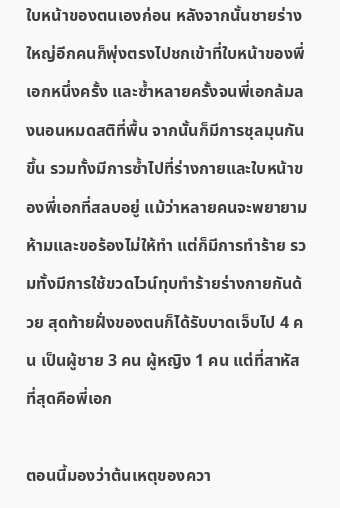ใบหน้าของตนเองก่อน หลังจากนั้นชายร่างใหญ่อีกคนก็พุ่งตรงไปชกเข้าที่ใบหน้าของพี่เอกหนึ่งครั้ง และซ้ำหลายครั้งจนพี่เอกล้มลงนอนหมดสติที่พื้น จากนั้นก็มีการชุลมุนกันขึ้น รวมทั้งมีการซ้ำไปที่ร่างกายและใบหน้าของพี่เอกที่สลบอยู่ แม้ว่าหลายคนจะพยายามห้ามและขอร้องไม่ให้ทำ แต่ก็มีการทำร้าย รวมทั้งมีการใช้ขวดไวน์ทุบทำร้ายร่างกายกันด้วย สุดท้ายฝั่งของตนก็ได้รับบาดเจ็บไป 4 คน เป็นผู้ชาย 3 คน ผู้หญิง 1 คน แต่ที่สาหัสที่สุดคือพี่เอก

ตอนนี้มองว่าต้นเหตุของควา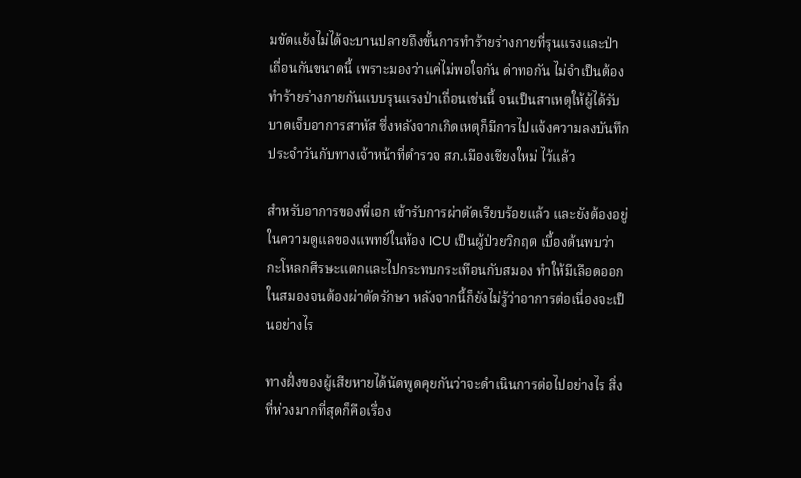มขัดแย้งไม่ได้จะบานปลายถึงขั้นการทำร้ายร่างกายที่รุนแรงและป่าเถื่อนกันขนาดนี้ เพราะมองว่าแค่ไม่พอใจกัน ด่าทอกัน ไม่จำเป็นต้องทำร้ายร่างกายกันแบบรุนแรงป่าเถื่อนเช่นนี้ จนเป็นสาเหตุให้ผู้ได้รับบาดเจ็บอาการสาหัส ซึ่งหลังจากเกิดเหตุก็มีการไปแจ้งความลงบันทึกประจำวันกับทางเจ้าหน้าที่ตำรวจ สภ.เมืองเชียงใหม่ ไว้แล้ว

สำหรับอาการของพี่เอก เข้ารับการผ่าตัดเรียบร้อยแล้ว และยังต้องอยู่ในความดูแลของแพทย์ในห้อง ICU เป็นผู้ป่วยวิกฤต เบื้องต้นพบว่ากะโหลกศีรษะแตกและไปกระทบกระเทือนกับสมอง ทำให้มีเลือดออกในสมองจนต้องผ่าตัดรักษา หลังจากนี้ก็ยังไม่รู้ว่าอาการต่อเนื่องจะเป็นอย่างไร

ทางฝั่งของผู้เสียหายได้นัดพูดคุยกันว่าจะดำเนินการต่อไปอย่างไร สิ่งที่ห่วงมากที่สุดก็คือเรื่อง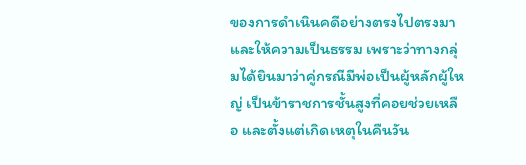ของการดำเนินคดีอย่างตรงไปตรงมาและให้ความเป็นธรรม เพราะว่าทางกลุ่มได้ยินมาว่าคู่กรณีมีพ่อเป็นผู้หลักผู้ใหญ่ เป็นข้าราชการชั้นสูงที่คอยช่วยเหลือ และตั้งแต่เกิดเหตุในคืนวัน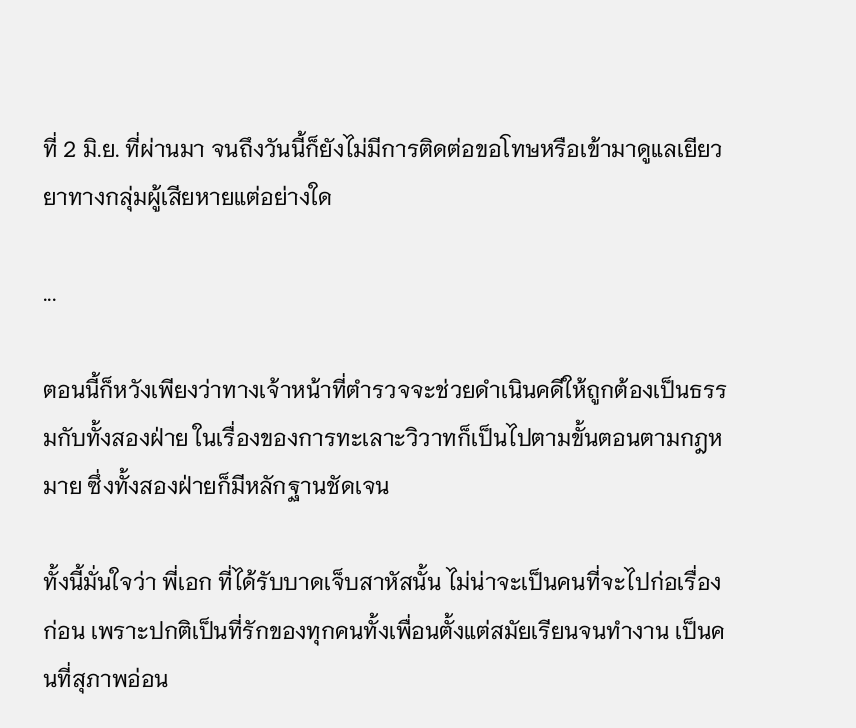ที่ 2 มิ.ย. ที่ผ่านมา จนถึงวันนี้ก็ยังไม่มีการติดต่อขอโทษหรือเข้ามาดูแลเยียวยาทางกลุ่มผู้เสียหายแต่อย่างใด

...

ตอนนี้ก็หวังเพียงว่าทางเจ้าหน้าที่ตำรวจจะช่วยดำเนินคดีให้ถูกต้องเป็นธรรมกับทั้งสองฝ่าย ในเรื่องของการทะเลาะวิวาทก็เป็นไปตามขั้นตอนตามกฎหมาย ซึ่งทั้งสองฝ่ายก็มีหลักฐานชัดเจน

ทั้งนี้มั่นใจว่า พี่เอก ที่ได้รับบาดเจ็บสาหัสนั้น ไม่น่าจะเป็นคนที่จะไปก่อเรื่องก่อน เพราะปกติเป็นที่รักของทุกคนทั้งเพื่อนตั้งแต่สมัยเรียนจนทำงาน เป็นคนที่สุภาพอ่อน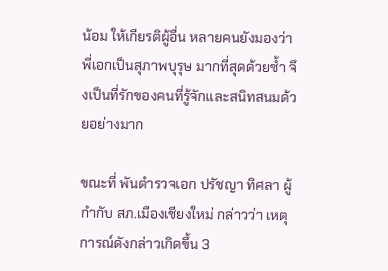น้อม ให้เกียรติผู้อื่น หลายคนยังมองว่าพี่เอกเป็นสุภาพบุรุษ มากที่สุดด้วยซ้ำ จึงเป็นที่รักของคนที่รู้จักและสนิทสนมด้วยอย่างมาก

ขณะที่ พันตำรวจเอก ปรัชญา ทิศลา ผู้กำกับ สภ.เมืองเชียงใหม่ กล่าวว่า เหตุการณ์ดังกล่าวเกิดขึ้น 3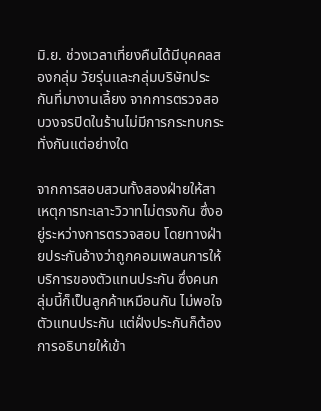มิ.ย. ช่วงเวลาเที่ยงคืนได้มีบุคคลสองกลุ่ม วัยรุ่นและกลุ่มบริษัทประกันที่มางานเลี้ยง จากการตรวจสอบวงจรปิดในร้านไม่มีการกระทบกระทั่งกันแต่อย่างใด

จากการสอบสวนทั้งสองฝ่ายให้สาเหตุการทะเลาะวิวาทไม่ตรงกัน ซึ่งอยู่ระหว่างการตรวจสอบ โดยทางฝ่ายประกันอ้างว่าถูกคอมเพลนการให้บริการของตัวแทนประกัน ซึ่งคนกลุ่มนี้ก็เป็นลูกค้าเหมือนกัน ไม่พอใจตัวแทนประกัน แต่ฝั่งประกันก็ต้องการอธิบายให้เข้า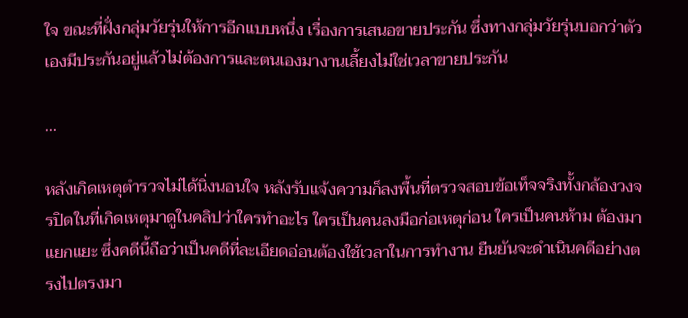ใจ ขณะที่ฝั่งกลุ่มวัยรุ่นให้การอีกแบบหนึ่ง เรื่องการเสนอขายประกัน ซึ่งทางกลุ่มวัยรุ่นบอกว่าตัวเองมีประกันอยู่แล้วไม่ต้องการและตนเองมางานเลี้ยงไม่ใช่เวลาขายประกัน

...

หลังเกิดเหตุตำรวจไม่ได้นิ่งนอนใจ หลังรับแจ้งความก็ลงพื้นที่ตรวจสอบข้อเท็จจริงทั้งกล้องวงจรปิดในที่เกิดเหตุมาดูในคลิปว่าใครทำอะไร ใครเป็นคนลงมือก่อเหตุก่อน ใครเป็นคนห้าม ต้องมาแยกแยะ ซึ่งคดีนี้ถือว่าเป็นคดีที่ละเอียดอ่อนต้องใช้เวลาในการทำงาน ยืนยันจะดำเนินคดีอย่างตรงไปตรงมา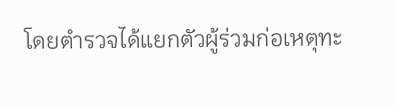โดยตำรวจได้แยกตัวผู้ร่วมก่อเหตุทะ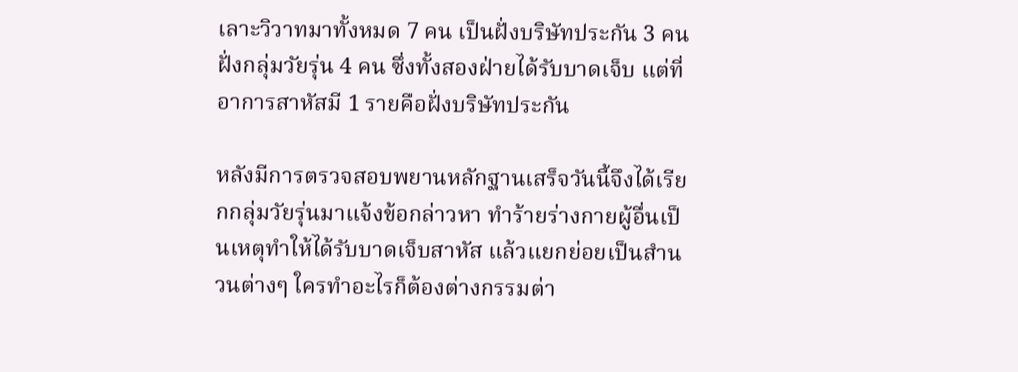เลาะวิวาทมาทั้งหมด 7 คน เป็นฝั่งบริษัทประกัน 3 คน ฝั่งกลุ่มวัยรุ่น 4 คน ซึ่งทั้งสองฝ่ายได้รับบาดเจ็บ แต่ที่อาการสาหัสมี 1 รายคือฝั่งบริษัทประกัน

หลังมีการตรวจสอบพยานหลักฐานเสร็จวันนี้จึงได้เรียกกลุ่มวัยรุ่นมาแจ้งข้อกล่าวหา ทำร้ายร่างกายผู้อื่นเป็นเหตุทำให้ได้รับบาดเจ็บสาหัส แล้วแยกย่อยเป็นสำนวนต่างๆ ใครทำอะไรก็ต้องต่างกรรมต่า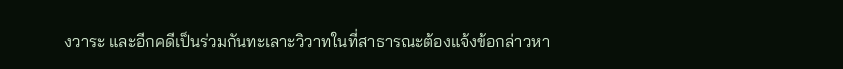งวาระ และอีกคดีเป็นร่วมกันทะเลาะวิวาทในที่สาธารณะต้องแจ้งข้อกล่าวหา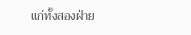แก่ทั้งสองฝ่าย